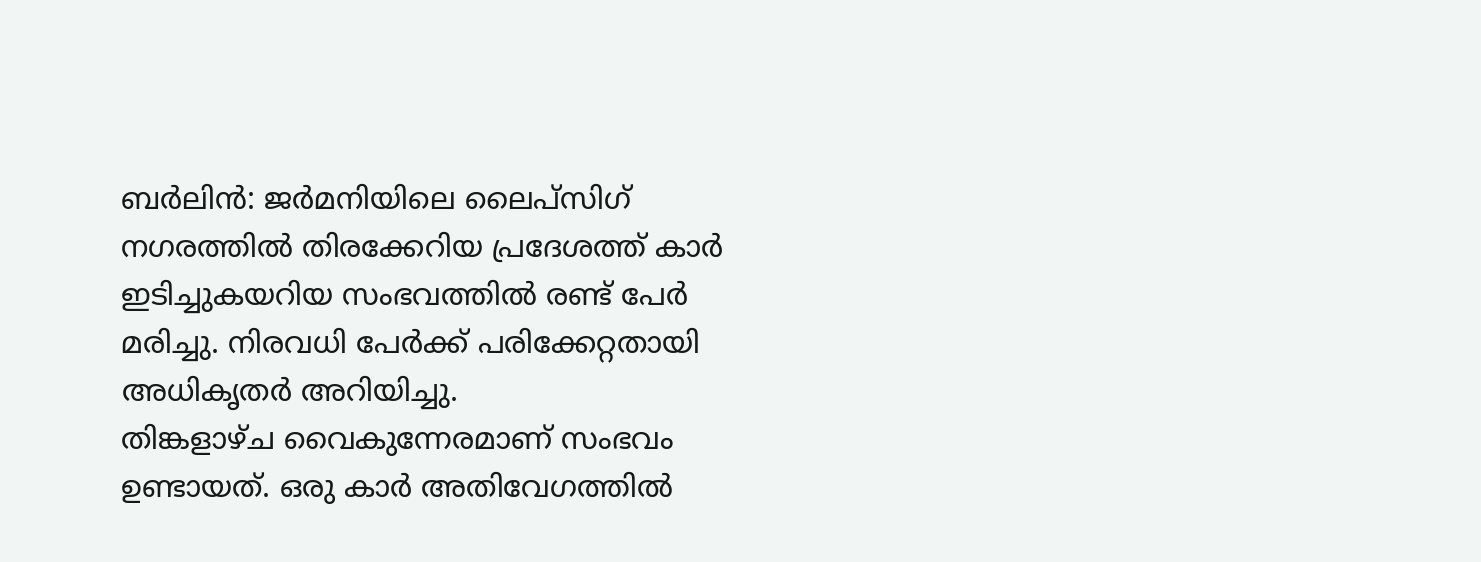ബർലിൻ: ജർമനിയിലെ ലൈപ്സിഗ് നഗരത്തിൽ തിരക്കേറിയ പ്രദേശത്ത് കാർ ഇടിച്ചുകയറിയ സംഭവത്തിൽ രണ്ട് പേർ മരിച്ചു. നിരവധി പേർക്ക് പരിക്കേറ്റതായി അധികൃതർ അറിയിച്ചു.
തിങ്കളാഴ്ച വൈകുന്നേരമാണ് സംഭവം ഉണ്ടായത്. ഒരു കാർ അതിവേഗത്തിൽ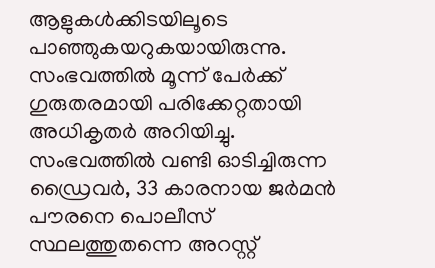ആളുകൾക്കിടയിലൂടെ പാഞ്ഞുകയറുകയായിരുന്നു. സംഭവത്തിൽ മൂന്ന് പേർക്ക് ഗുരുതരമായി പരിക്കേറ്റതായി അധികൃതർ അറിയിച്ചു.
സംഭവത്തിൽ വണ്ടി ഓടിച്ചിരുന്ന ഡ്രൈവർ, 33 കാരനായ ജർമൻ പൗരനെ പൊലീസ് സ്ഥലത്തുതന്നെ അറസ്റ്റ്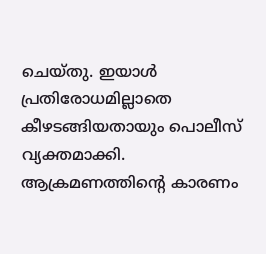ചെയ്തു. ഇയാൾ പ്രതിരോധമില്ലാതെ കീഴടങ്ങിയതായും പൊലീസ് വ്യക്തമാക്കി. ആക്രമണത്തിന്റെ കാരണം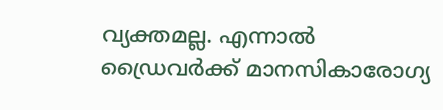വ്യക്തമല്ല. എന്നാൽ ഡ്രൈവർക്ക് മാനസികാരോഗ്യ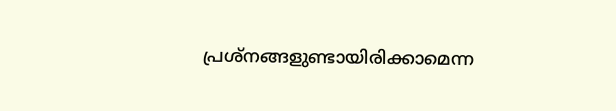പ്രശ്നങ്ങളുണ്ടായിരിക്കാമെന്ന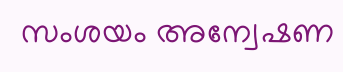സംശയം അന്വേഷണ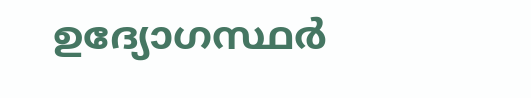ഉദ്യോഗസ്ഥർ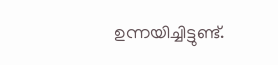ഉന്നയിച്ചിട്ടുണ്ട്.